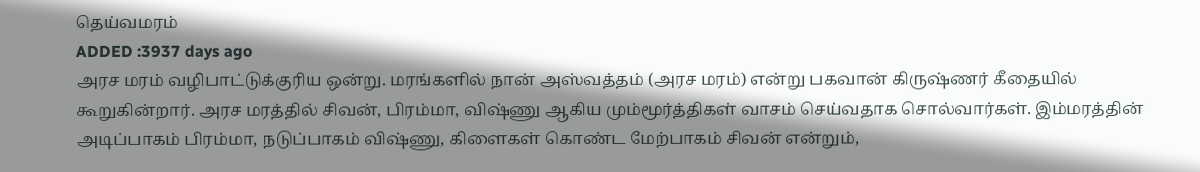தெய்வமரம்
ADDED :3937 days ago
அரச மரம் வழிபாட்டுக்குரிய ஒன்று. மரங்களில் நான் அஸ்வத்தம் (அரச மரம்) என்று பகவான் கிருஷ்ணர் கீதையில் கூறுகின்றார். அரச மரத்தில் சிவன், பிரம்மா, விஷ்ணு ஆகிய மும்மூர்த்திகள் வாசம் செய்வதாக சொல்வார்கள். இம்மரத்தின் அடிப்பாகம் பிரம்மா, நடுப்பாகம் விஷ்ணு, கிளைகள் கொண்ட மேற்பாகம் சிவன் என்றும்,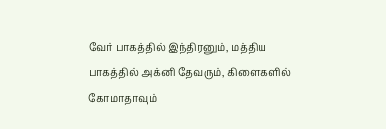வேர் பாகத்தில் இந்திரனும், மத்திய பாகத்தில் அக்னி தேவரும், கிளைகளில் கோமாதாவும்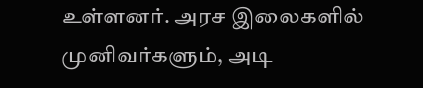உள்ளனர். அரச இலைகளில் முனிவர்களும், அடி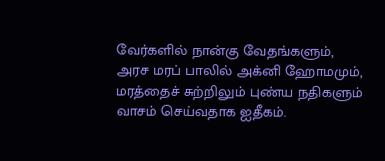வேர்களில் நான்கு வேதங்களும், அரச மரப் பாலில் அக்னி ஹோமமும், மரத்தைச் சுற்றிலும் புண்ய நதிகளும் வாசம் செய்வதாக ஐதீகம்.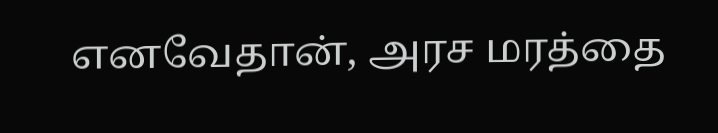எனவேதான், அரச மரத்தை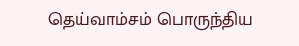தெய்வாம்சம் பொருந்திய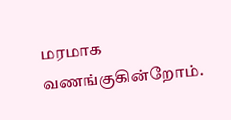மரமாக வணங்குகின்றோம்.